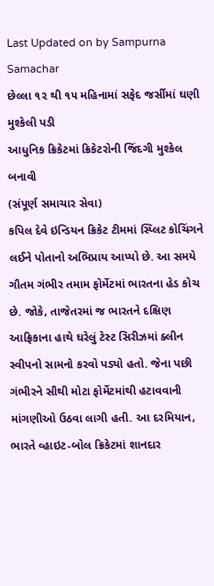Last Updated on by Sampurna Samachar
છેલ્લા ૧૨ થી ૧૫ મહિનામાં સફેદ જર્સીમાં ઘણી મુશ્કેલી પડી
આધુનિક ક્રિકેટમાં ક્રિકેટરોની જિંદગી મુશ્કેલ બનાવી
(સંપૂર્ણ સમાચાર સેવા)
કપિલ દેવે ઇન્ડિયન ક્રિકેટ ટીમમાં સ્પ્લિટ કોચિંગને લઈને પોતાનો અભિપ્રાય આપ્યો છે. આ સમયે ગૌતમ ગંભીર તમામ ફોર્મેટમાં ભારતના હેડ કોચ છે. જોકે, તાજેતરમાં જ ભારતને દક્ષિણ આફ્રિકાના હાથે ઘરેલું ટેસ્ટ સિરીઝમાં ક્લીન સ્વીપનો સામનો કરવો પડ્યો હતો. જેના પછી ગંભીરને સૌથી મોટા ફોર્મેટમાંથી હટાવવાની માંગણીઓ ઉઠવા લાગી હતી. આ દરમિયાન, ભારતે વ્હાઇટ-બોલ ક્રિકેટમાં શાનદાર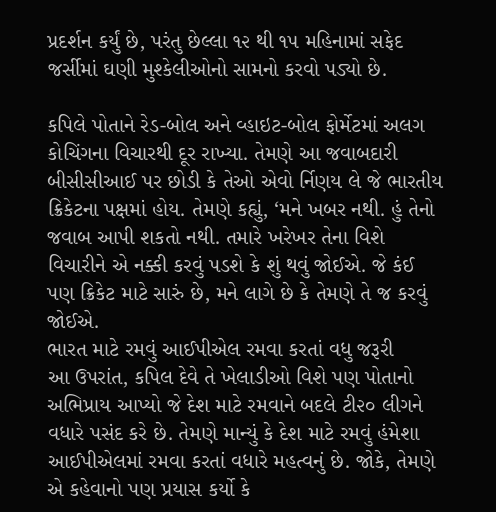પ્રદર્શન કર્યું છે, પરંતુ છેલ્લા ૧૨ થી ૧૫ મહિનામાં સફેદ જર્સીમાં ઘણી મુશ્કેલીઓનો સામનો કરવો પડ્યો છે.

કપિલે પોતાને રેડ-બોલ અને વ્હાઇટ-બોલ ફોર્મેટમાં અલગ કોચિંગના વિચારથી દૂર રાખ્યા. તેમણે આ જવાબદારી બીસીસીઆઈ પર છોડી કે તેઓ એવો ર્નિણય લે જે ભારતીય ક્રિકેટના પક્ષમાં હોય. તેમણે કહ્યું, ‘મને ખબર નથી. હું તેનો જવાબ આપી શકતો નથી. તમારે ખરેખર તેના વિશે વિચારીને એ નક્કી કરવું પડશે કે શું થવું જોઈએ. જે કંઈ પણ ક્રિકેટ માટે સારું છે, મને લાગે છે કે તેમણે તે જ કરવું જોઈએ.
ભારત માટે રમવું આઈપીએલ રમવા કરતાં વધુ જરૂરી
આ ઉપરાંત, કપિલ દેવે તે ખેલાડીઓ વિશે પણ પોતાનો અભિપ્રાય આપ્યો જે દેશ માટે રમવાને બદલે ટી૨૦ લીગને વધારે પસંદ કરે છે. તેમણે માન્યું કે દેશ માટે રમવું હંમેશા આઈપીએલમાં રમવા કરતાં વધારે મહત્વનું છે. જોકે, તેમણે એ કહેવાનો પણ પ્રયાસ કર્યો કે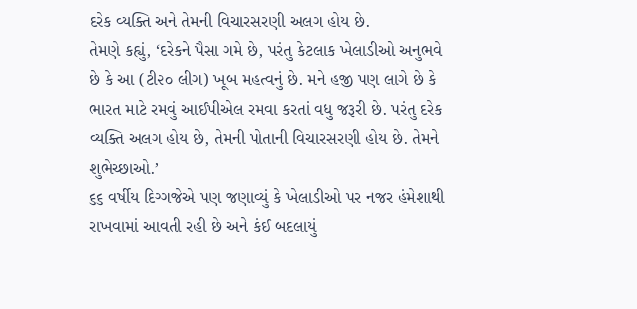દરેક વ્યક્તિ અને તેમની વિચારસરણી અલગ હોય છે.
તેમણે કહ્યું, ‘દરેકને પૈસા ગમે છે, પરંતુ કેટલાક ખેલાડીઓ અનુભવે છે કે આ (ટી૨૦ લીગ) ખૂબ મહત્વનું છે. મને હજી પણ લાગે છે કે ભારત માટે રમવું આઈપીએલ રમવા કરતાં વધુ જરૂરી છે. પરંતુ દરેક વ્યક્તિ અલગ હોય છે, તેમની પોતાની વિચારસરણી હોય છે. તેમને શુભેચ્છાઓ.’
૬૬ વર્ષીય દિગ્ગજેએ પણ જણાવ્યું કે ખેલાડીઓ પર નજર હંમેશાથી રાખવામાં આવતી રહી છે અને કંઈ બદલાયું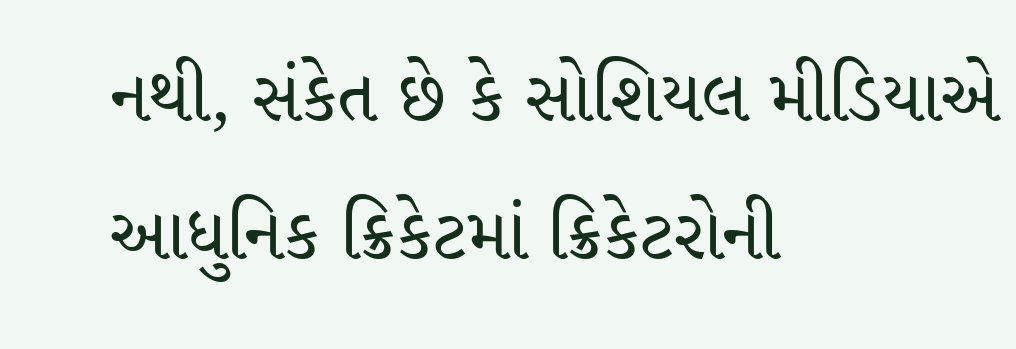નથી, સંકેત છે કે સોશિયલ મીડિયાએ આધુનિક ક્રિકેટમાં ક્રિકેટરોની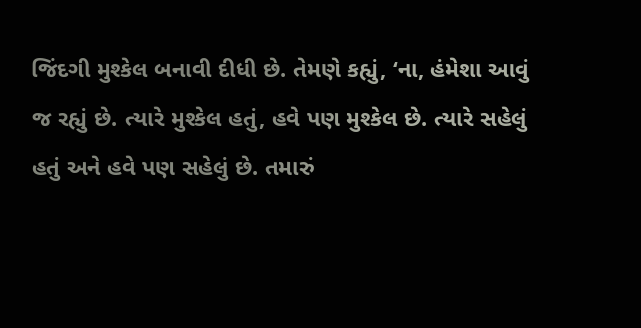જિંદગી મુશ્કેલ બનાવી દીધી છે. તેમણે કહ્યું, ‘ના, હંમેશા આવું જ રહ્યું છે. ત્યારે મુશ્કેલ હતું, હવે પણ મુશ્કેલ છે. ત્યારે સહેલું હતું અને હવે પણ સહેલું છે. તમારું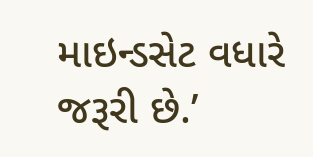માઇન્ડસેટ વધારે જરૂરી છે.’